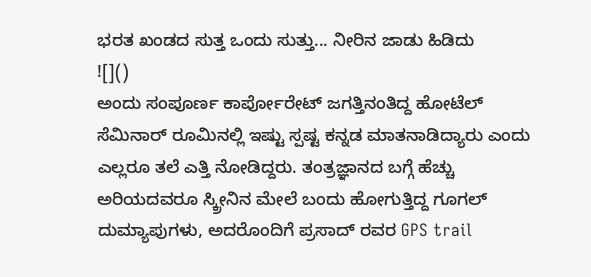ಭರತ ಖಂಡದ ಸುತ್ತ ಒಂದು ಸುತ್ತು... ನೀರಿನ ಜಾಡು ಹಿಡಿದು
![]()
ಅಂದು ಸಂಪೂರ್ಣ ಕಾರ್ಪೋರೇಟ್ ಜಗತ್ತಿನಂತಿದ್ದ ಹೋಟೆಲ್ ಸೆಮಿನಾರ್ ರೂಮಿನಲ್ಲಿ ಇಷ್ಟು ಸ್ಪಷ್ಟ ಕನ್ನಡ ಮಾತನಾಡಿದ್ಯಾರು ಎಂದು ಎಲ್ಲರೂ ತಲೆ ಎತ್ತಿ ನೋಡಿದ್ದರು. ತಂತ್ರಜ್ಞಾನದ ಬಗ್ಗೆ ಹೆಚ್ಚು ಅರಿಯದವರೂ ಸ್ಕ್ರೀನಿನ ಮೇಲೆ ಬಂದು ಹೋಗುತ್ತಿದ್ದ ಗೂಗಲ್ ದುಮ್ಯಾಪುಗಳು, ಅದರೊಂದಿಗೆ ಪ್ರಸಾದ್ ರವರ GPS trail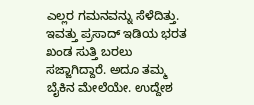ಎಲ್ಲರ ಗಮನವನ್ನು ಸೆಳೆದಿತ್ತು.
ಇವತ್ತು ಪ್ರಸಾದ್ ಇಡಿಯ ಭರತ ಖಂಡ ಸುತ್ತಿ ಬರಲು ಸಜ್ಜಾಗಿದ್ದಾರೆ. ಅದೂ ತಮ್ಮ ಬೈಕಿನ ಮೇಲೆಯೇ. ಉದ್ದೇಶ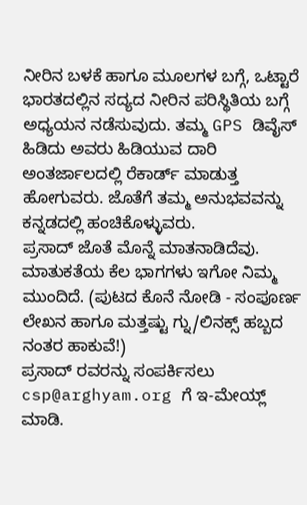ನೀರಿನ ಬಳಕೆ ಹಾಗೂ ಮೂಲಗಳ ಬಗ್ಗೆ, ಒಟ್ಟಾರೆ ಭಾರತದಲ್ಲಿನ ಸದ್ಯದ ನೀರಿನ ಪರಿಸ್ಥಿತಿಯ ಬಗ್ಗೆ ಅಧ್ಯಯನ ನಡೆಸುವುದು. ತಮ್ಮ GPS ಡಿವೈಸ್ ಹಿಡಿದು ಅವರು ಹಿಡಿಯುವ ದಾರಿ ಅಂತರ್ಜಾಲದಲ್ಲಿ ರೆಕಾರ್ಡ್ ಮಾಡುತ್ತ ಹೋಗುವರು. ಜೊತೆಗೆ ತಮ್ಮ ಅನುಭವವನ್ನು ಕನ್ನಡದಲ್ಲಿ ಹಂಚಿಕೊಳ್ಳುವರು.
ಪ್ರಸಾದ್ ಜೊತೆ ಮೊನ್ನೆ ಮಾತನಾಡಿದೆವು. ಮಾತುಕತೆಯ ಕೆಲ ಭಾಗಗಳು ಇಗೋ ನಿಮ್ಮ ಮುಂದಿದೆ. (ಪುಟದ ಕೊನೆ ನೋಡಿ - ಸಂಪೂರ್ಣ ಲೇಖನ ಹಾಗೂ ಮತ್ತಷ್ಟು ಗ್ನು/ಲಿನಕ್ಸ್ ಹಬ್ಬದ ನಂತರ ಹಾಕುವೆ!)
ಪ್ರಸಾದ್ ರವರನ್ನು ಸಂಪರ್ಕಿಸಲು csp@arghyam.org ಗೆ ಇ-ಮೇಯ್ಲ್ ಮಾಡಿ.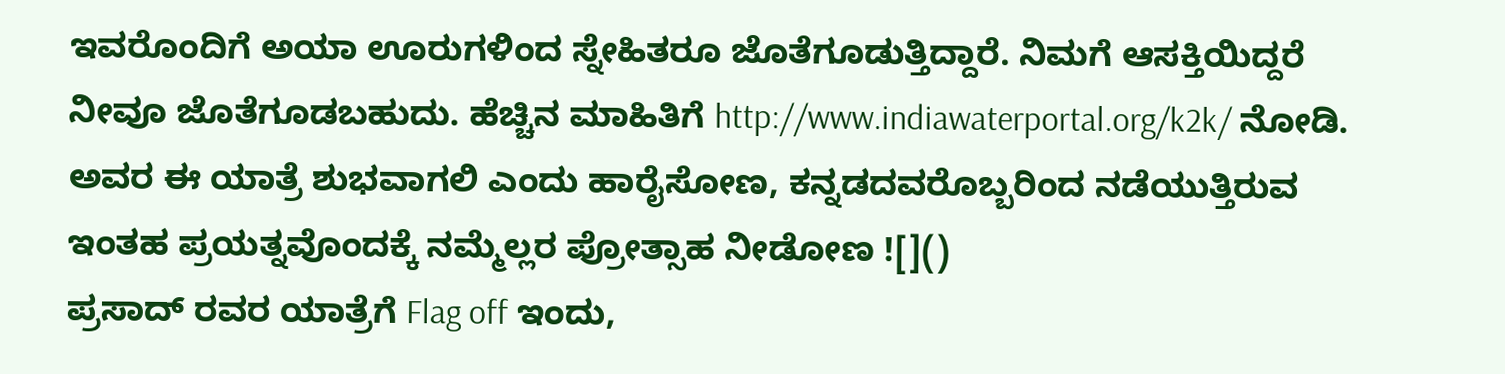ಇವರೊಂದಿಗೆ ಅಯಾ ಊರುಗಳಿಂದ ಸ್ನೇಹಿತರೂ ಜೊತೆಗೂಡುತ್ತಿದ್ದಾರೆ. ನಿಮಗೆ ಆಸಕ್ತಿಯಿದ್ದರೆ ನೀವೂ ಜೊತೆಗೂಡಬಹುದು. ಹೆಚ್ಚಿನ ಮಾಹಿತಿಗೆ http://www.indiawaterportal.org/k2k/ ನೋಡಿ.
ಅವರ ಈ ಯಾತ್ರೆ ಶುಭವಾಗಲಿ ಎಂದು ಹಾರೈಸೋಣ, ಕನ್ನಡದವರೊಬ್ಬರಿಂದ ನಡೆಯುತ್ತಿರುವ ಇಂತಹ ಪ್ರಯತ್ನವೊಂದಕ್ಕೆ ನಮ್ಮೆಲ್ಲರ ಪ್ರೋತ್ಸಾಹ ನೀಡೋಣ ![]()
ಪ್ರಸಾದ್ ರವರ ಯಾತ್ರೆಗೆ Flag off ಇಂದು,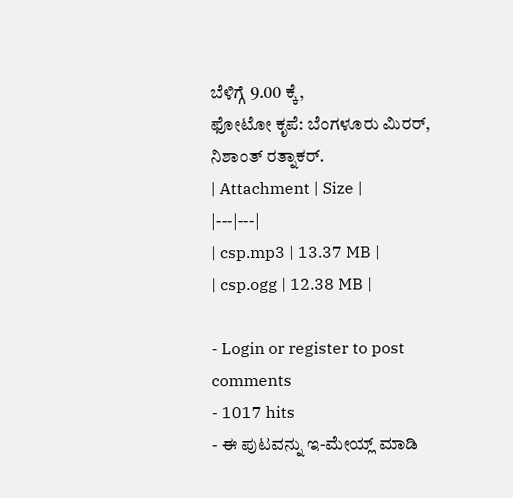ಬೆಳಿಗ್ಗೆ 9.00 ಕ್ಕೆ,
ಫೋಟೋ ಕೃಪೆ: ಬೆಂಗಳೂರು ಮಿರರ್, ನಿಶಾಂತ್ ರತ್ನಾಕರ್.
| Attachment | Size |
|---|---|
| csp.mp3 | 13.37 MB |
| csp.ogg | 12.38 MB |

- Login or register to post comments
- 1017 hits
- ಈ ಪುಟವನ್ನು ಇ-ಮೇಯ್ಲ್ ಮಾಡಿ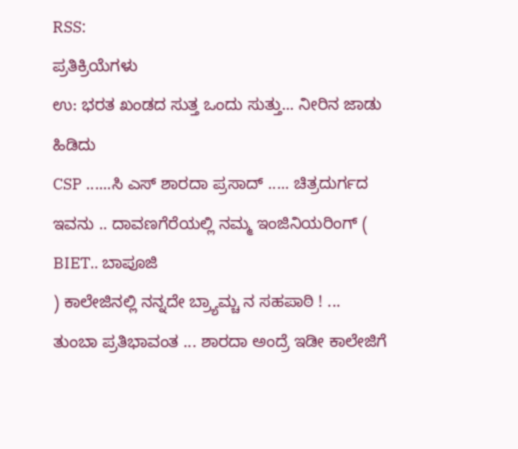RSS:
ಪ್ರತಿಕ್ರಿಯೆಗಳು
ಉ: ಭರತ ಖಂಡದ ಸುತ್ತ ಒಂದು ಸುತ್ತು... ನೀರಿನ ಜಾಡು ಹಿಡಿದು
CSP ......ಸಿ ಎಸ್ ಶಾರದಾ ಪ್ರಸಾದ್ ..... ಚಿತ್ರದುರ್ಗದ ಇವನು .. ದಾವಣಗೆರೆಯಲ್ಲಿ ನಮ್ಮ ಇಂಜಿನಿಯರಿಂಗ್ ( BIET.. ಬಾಪೂಜಿ
) ಕಾಲೇಜಿನಲ್ಲಿ ನನ್ನದೇ ಬ್ರ್ಯಾಮ್ಚ ನ ಸಹಪಾಠಿ ! ...
ತುಂಬಾ ಪ್ರತಿಭಾವಂತ ... ಶಾರದಾ ಅಂದ್ರೆ ಇಡೀ ಕಾಲೇಜಿಗೆ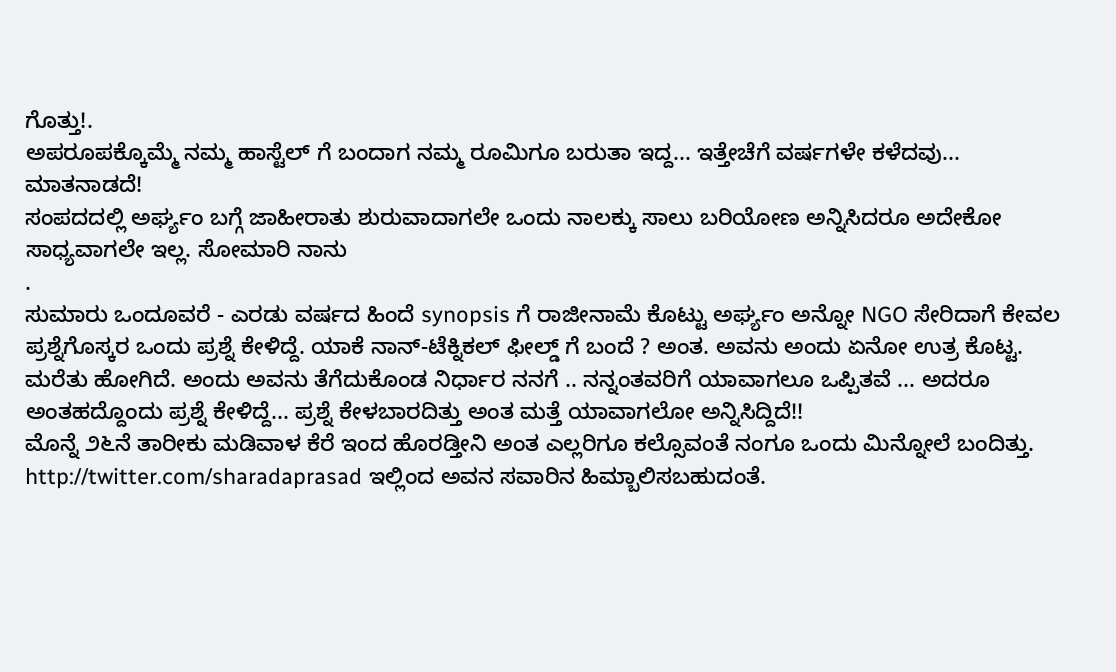ಗೊತ್ತು!.
ಅಪರೂಪಕ್ಕೊಮ್ಮೆ ನಮ್ಮ ಹಾಸ್ಟೆಲ್ ಗೆ ಬಂದಾಗ ನಮ್ಮ ರೂಮಿಗೂ ಬರುತಾ ಇದ್ದ... ಇತ್ತೇಚೆಗೆ ವರ್ಷಗಳೇ ಕಳೆದವು... ಮಾತನಾಡದೆ!
ಸಂಪದದಲ್ಲಿ ಅರ್ಘ್ಯಂ ಬಗ್ಗೆ ಜಾಹೀರಾತು ಶುರುವಾದಾಗಲೇ ಒಂದು ನಾಲಕ್ಕು ಸಾಲು ಬರಿಯೋಣ ಅನ್ನಿಸಿದರೂ ಅದೇಕೋ ಸಾಧ್ಯವಾಗಲೇ ಇಲ್ಲ. ಸೋಮಾರಿ ನಾನು
.
ಸುಮಾರು ಒಂದೂವರೆ - ಎರಡು ವರ್ಷದ ಹಿಂದೆ synopsis ಗೆ ರಾಜೀನಾಮೆ ಕೊಟ್ಟು ಅರ್ಘ್ಯಂ ಅನ್ನೋ NGO ಸೇರಿದಾಗೆ ಕೇವಲ ಪ್ರಶ್ನೆಗೊಸ್ಕರ ಒಂದು ಪ್ರಶ್ನೆ ಕೇಳಿದ್ದೆ. ಯಾಕೆ ನಾನ್-ಟೆಕ್ನಿಕಲ್ ಫೀಲ್ಡ್ ಗೆ ಬಂದೆ ? ಅಂತ. ಅವನು ಅಂದು ಏನೋ ಉತ್ರ ಕೊಟ್ಟ. ಮರೆತು ಹೋಗಿದೆ. ಅಂದು ಅವನು ತೆಗೆದುಕೊಂಡ ನಿರ್ಧಾರ ನನಗೆ .. ನನ್ನಂತವರಿಗೆ ಯಾವಾಗಲೂ ಒಪ್ಪಿತವೆ ... ಅದರೂ ಅಂತಹದ್ದೊಂದು ಪ್ರಶ್ನೆ ಕೇಳಿದ್ದೆ... ಪ್ರಶ್ನೆ ಕೇಳಬಾರದಿತ್ತು ಅಂತ ಮತ್ತೆ ಯಾವಾಗಲೋ ಅನ್ನಿಸಿದ್ದಿದೆ!!
ಮೊನ್ನೆ ೨೬ನೆ ತಾರೀಕು ಮಡಿವಾಳ ಕೆರೆ ಇಂದ ಹೊರಡ್ತೀನಿ ಅಂತ ಎಲ್ಲರಿಗೂ ಕಲ್ಸೊವಂತೆ ನಂಗೂ ಒಂದು ಮಿನ್ನೋಲೆ ಬಂದಿತ್ತು.
http://twitter.com/sharadaprasad ಇಲ್ಲಿಂದ ಅವನ ಸವಾರಿನ ಹಿಮ್ಬಾಲಿಸಬಹುದಂತೆ.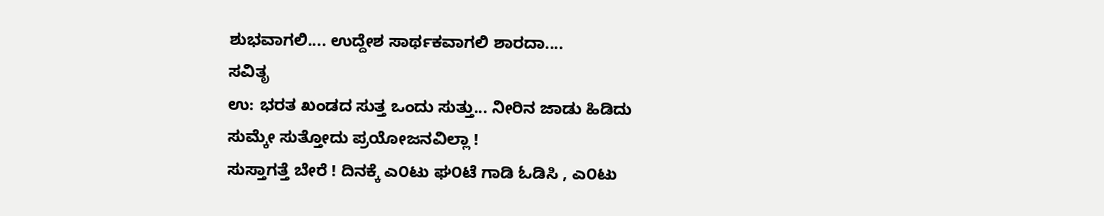ಶುಭವಾಗಲಿ.... ಉದ್ದೇಶ ಸಾರ್ಥಕವಾಗಲಿ ಶಾರದಾ....
ಸವಿತೃ
ಉ: ಭರತ ಖಂಡದ ಸುತ್ತ ಒಂದು ಸುತ್ತು... ನೀರಿನ ಜಾಡು ಹಿಡಿದು
ಸುಮ್ಕೇ ಸುತ್ತೋದು ಪ್ರಯೋಜನವಿಲ್ಲಾ !
ಸುಸ್ತಾಗತ್ತೆ ಬೇರೆ ! ದಿನಕ್ಕೆ ಎ೦ಟು ಘ೦ಟೆ ಗಾಡಿ ಓಡಿಸಿ , ಎ೦ಟು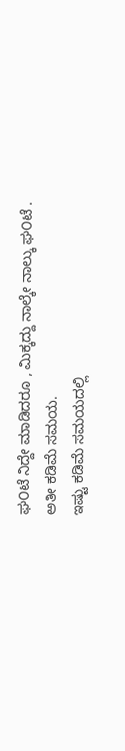ಘ೦ಟೆ ನಿದ್ದೇ ಮಾಡಿದರೂ , ಮಿಕ್ಕದ್ದು ನಾಲ್ಕೇ ನಾಲ್ಕು ಘ೦ಟೆ .
ಅತೀ ಕಡಿಮೆ ಸಮಯ.
ಇಷ್ಟು ಕಡಿಮೆ ಸಮಯದಲ್ಲಿ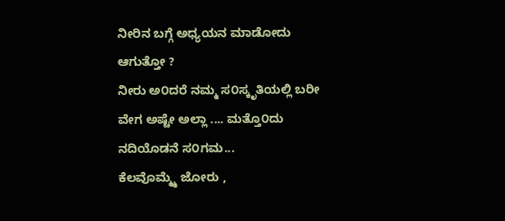ನೀರಿನ ಬಗ್ಗೆ ಅಧ್ಯಯನ ಮಾಡೋದು ಆಗುತ್ತೋ ?
ನೀರು ಅ೦ದರೆ ನಮ್ಮ ಸ೦ಸ್ಕೃತಿಯಲ್ಲಿ ಬರೀ ವೇಗ ಅಷ್ಟೇ ಅಲ್ಲಾ .... ಮತ್ತೊ೦ದು ನದಿಯೊಡನೆ ಸ೦ಗಮ...
ಕೆಲವೊಮ್ಮ್ಮೆ ಜೋರು ,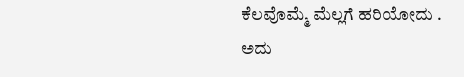ಕೆಲವೊಮ್ಮೆ ಮೆಲ್ಲಗೆ ಹರಿಯೋದು .
ಅದು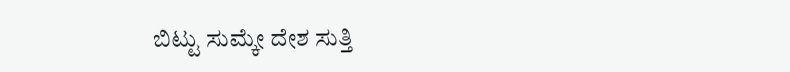ಬಿಟ್ಟು ಸುಮ್ಕೇ ದೇಶ ಸುತ್ತಿ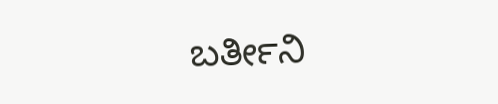ಬರ್ತೀನಿ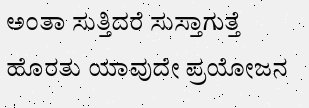ಅ೦ತಾ ಸುತ್ತಿದರೆ ಸುಸ್ತಾಗುತ್ತೆ ಹೊರತು ಯಾವುದೇ ಪ್ರಯೋಜನ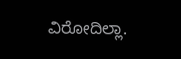ವಿರೋದಿಲ್ಲಾ.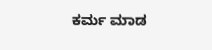ಕರ್ಮ ಮಾಡ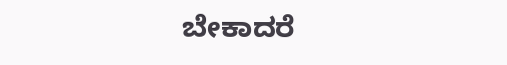ಬೇಕಾದರೆ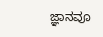ಜ್ಞಾನವೂ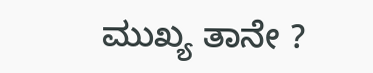ಮುಖ್ಯ ತಾನೇ ?